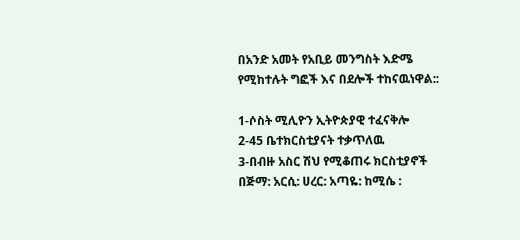በአንድ አመት የአቢይ መንግስት እድሜ የሚከተሉት ግፎች እና በደሎች ተከናዉነዋል::

1-ሶስት ሚሊዮን ኢትዮጵያዊ ተፈናቅሎ
2-45 ቤተክርስቲያናት ተቃጥለዉ
3-በብዙ አስር ሽህ የሚቆጠሩ ክርስቲያኖች በጅማ: አርሲ: ሀረር: አጣዬ: ከሚሴ :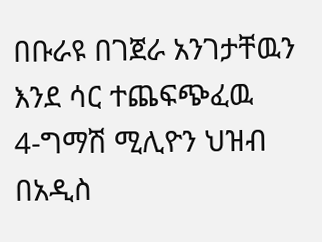በቡራዩ በገጀራ አንገታቸዉን እንደ ሳር ተጨፍጭፈዉ
4-ግማሽ ሚሊዮን ህዝብ በአዲስ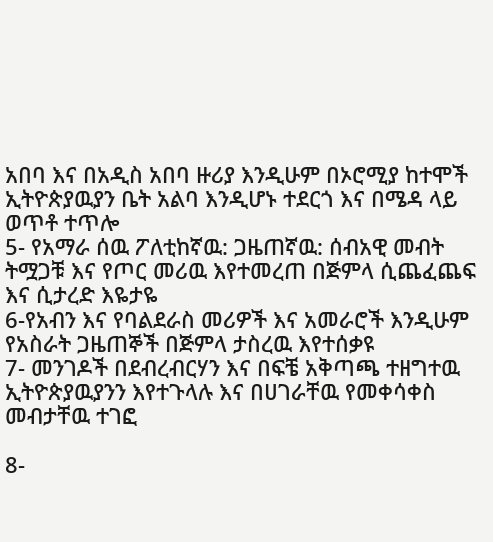አበባ እና በአዲስ አበባ ዙሪያ እንዲሁም በኦሮሚያ ከተሞች ኢትዮጵያዉያን ቤት አልባ እንዲሆኑ ተደርጎ እና በሜዳ ላይ ወጥቶ ተጥሎ
5- የአማራ ሰዉ ፖለቲከኛዉ: ጋዜጠኛዉ: ሰብአዊ መብት ትሟጋቹ እና የጦር መሪዉ እየተመረጠ በጅምላ ሲጨፈጨፍ እና ሲታረድ እዬታዬ
6-የአብን እና የባልደራስ መሪዎች እና አመራሮች እንዲሁም የአስራት ጋዜጠኞች በጅምላ ታስረዉ እየተሰቃዩ
7- መንገዶች በደብረብርሃን እና በፍቼ አቅጣጫ ተዘግተዉ ኢትዮጵያዉያንን እየተጉላሉ እና በሀገራቸዉ የመቀሳቀስ መብታቸዉ ተገፎ

8-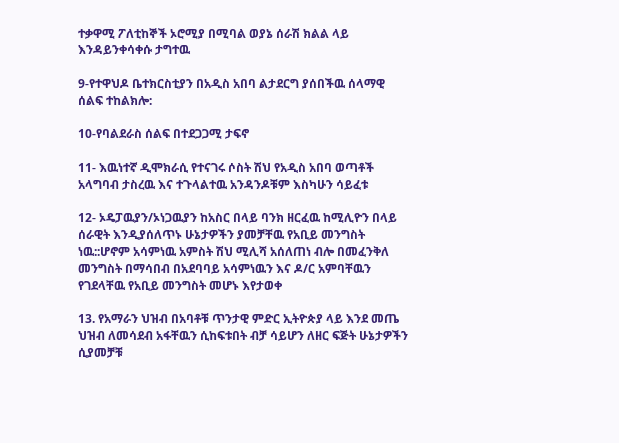ተቃዋሚ ፖለቲከኞች ኦሮሚያ በሚባል ወያኔ ሰራሽ ክልል ላይ እንዳይንቀሳቀሱ ታግተዉ

9-የተዋህዶ ቤተክርስቲያን በአዲስ አበባ ልታደርግ ያሰበችዉ ሰላማዊ ሰልፍ ተከልክሎ:

10-የባልደራስ ሰልፍ በተደጋጋሚ ታፍኖ

11- እዉነተኛ ዲሞክራሲ የተናገሩ ሶስት ሽህ የአዲስ አበባ ወጣቶች
አላግባብ ታስረዉ እና ተጉላልተዉ አንዳንዶቹም እስካሁን ሳይፈቱ

12- ኦዴፓዉያን/ኦነጋዉያን ከአስር በላይ ባንክ ዘርፈዉ ከሚሊዮን በላይ ሰራዊት እንዲያሰለጥኑ ሁኔታዎችን ያመቻቸዉ የአቢይ መንግስት ነዉ::ሆኖም አሳምነዉ አምስት ሽህ ሚሊሻ አሰለጠነ ብሎ በመፈንቅለ መንግስት በማሳበብ በአደባባይ አሳምነዉን እና ዶ/ር አምባቸዉን የገደላቸዉ የአቢይ መንግስት መሆኑ እየታወቀ

13. የአማራን ህዝብ በአባቶቹ ጥንታዊ ምድር ኢትዮጵያ ላይ እንደ መጤ ህዝብ ለመሳደብ አፋቸዉን ሲከፍቱበት ብቻ ሳይሆን ለዘር ፍጅት ሁኔታዎችን ሲያመቻቹ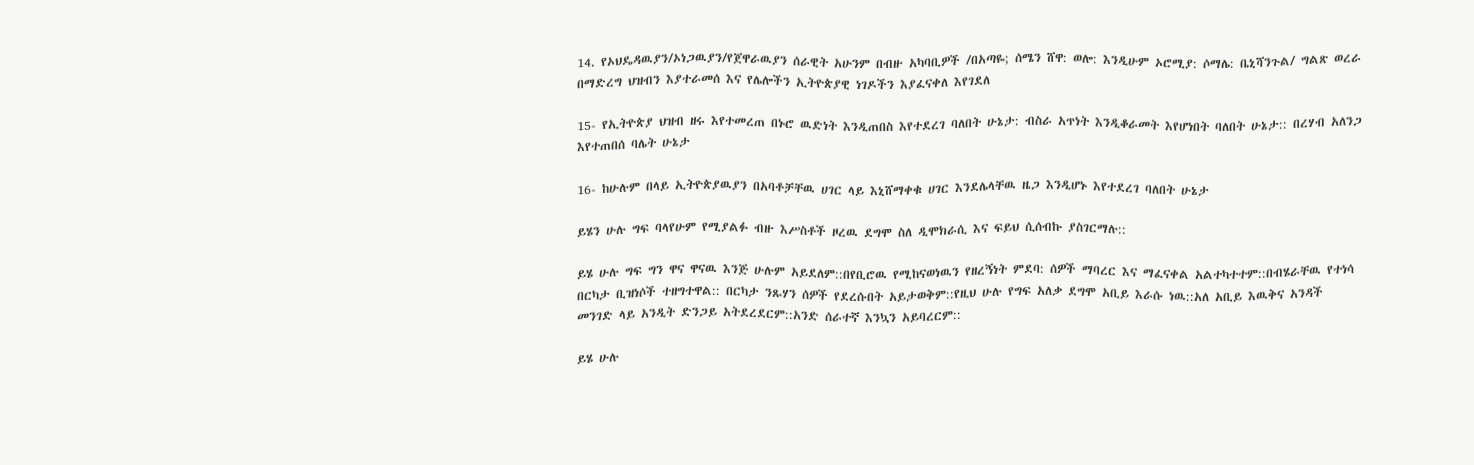14. የኦህዴዳዉያን/ኦነጋዉያን/የጀዋራዉያን ሰራዊት አሁንም በብዙ አካባቢዎች /በአጣዬ; ሰሜን ሸዋ: ወሎ: እንዲሁም ኦሮሚያ: ሶማሌ: ቤኒሻንጉል/ ግልጽ ወረራ በማድረግ ህዝብን እያተራመሰ እና የሌሎችን ኢትዮጵያዊ ነገዶችን እያፈናቀለ እየገደለ

15- የኢትዮጵያ ህዝብ ዘሩ እየተመረጠ በኑሮ ዉድነት እንዲጠበስ እየተደረገ ባለበት ሁኔታ: ብስራ አጥነት እንዲቆራመት እየሆነበት ባለበት ሁኔታ:: በረሃብ አለንጋ እየተጠበሰ ባሌት ሁኔታ

16- ከሁሉም በላይ ኢትዮጵያዉያን በአባቶቻቸዉ ሀገር ላይ እኒሸማቀቁ ሀገር እንደሌላቸዉ ዜጋ እንዲሆኑ እየተደረገ ባለበት ሁኔታ

ይሄን ሁሉ ግፍ ባላየሁም የሚያልፉ ብዙ እሥስቶች ዞረዉ ደግሞ ስለ ዲሞክራሲ እና ፍይህ ሲሰብኩ ያስገርማሉ::

ይሄ ሁሉ ግፍ ግን ዋና ዋናዉ እንጅ ሁሉም አይደለም::በየቢሮዉ የሚከናወነዉን የዘረኝነት ምደባ: ሰዎች ማባረር እና ማፈናቀል አልተካተተም::በብሄራቸዉ የተነሳ በርካታ ቢዝነሶች ተዘግተዋል:: በርካታ ንጹሃን ሰዎች የደረሱበት አይታወቅም::የዚህ ሁሉ የግፍ አለቃ ደግሞ አቢይ እራሱ ነዉ::አለ አቢይ እዉቅና አንዳች መንገድ ላይ አንዲት ድንጋይ አትደረደርም::አንድ ሰራተኛ እንኳን አይባረርም::

ይሄ ሁሉ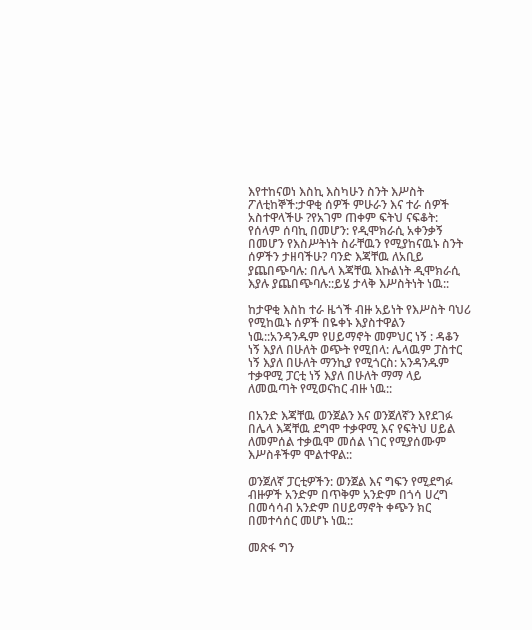እየተከናወነ እስኪ እስካሁን ስንት እሥስት ፖለቲከኞች:ታዋቂ ሰዎች ምሁራን እና ተራ ሰዎች አስተዋላችሁ ?የአገም ጠቀም ፍትህ ናፍቆት: የሰላም ሰባኪ በመሆን: የዲሞክራሲ አቀንቃኝ በመሆን የእስሥትነት ስራቸዉን የሚያከናዉኑ ስንት ሰዎችን ታዘባችሁ? ባንድ እጃቸዉ ለአቢይ ያጨበጭባሉ: በሌላ እጃቸዉ እኩልነት ዲሞክራሲ እያሉ ያጨበጭባሉ::ይሄ ታላቅ እሥስትነት ነዉ::

ከታዋቂ እስከ ተራ ዜጎች ብዙ አይነት የእሥስት ባህሪ የሚከዉኑ ሰዎች በዬቀኑ እያስተዋልን ነዉ::አንዳንዱም የሀይማኖት መምህር ነኝ : ዳቆን ነኝ እያለ በሁለት ወጭት የሚበላ: ሌላዉም ፓስተር ነኝ እያለ በሁለት ማንኪያ የሚጎርስ: አንዳንዱም ተቃዋሚ ፓርቲ ነኝ እያለ በሁለት ማማ ላይ ለመዉጣት የሚወናከር ብዙ ነዉ::

በአንድ እጃቸዉ ወንጀልን እና ወንጀለኛን እየደገፉ በሌላ እጃቸዉ ደግሞ ተቃዋሚ እና የፍትህ ሀይል ለመምሰል ተቃዉሞ መሰል ነገር የሚያሰሙም እሥስቶችም ሞልተዋል::

ወንጀለኛ ፓርቲዎችን: ወንጀል እና ግፍን የሚደግፉ ብዙዎች አንድም በጥቅም አንድም በጎሳ ሀረግ በመሳሳብ አንድም በሀይማኖት ቀጭን ክር በመተሳሰር መሆኑ ነዉ::

መጽፋ ግን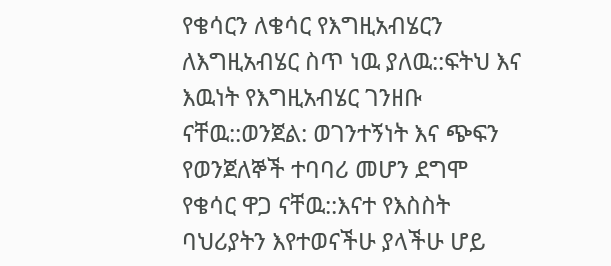የቄሳርን ለቄሳር የእግዚአብሄርን ለእግዚአብሄር ስጥ ነዉ ያለዉ::ፍትህ እና እዉነት የእግዚአብሄር ገንዘቡ ናቸዉ::ወንጀል: ወገንተኝነት እና ጭፍን የወንጀለኞች ተባባሪ መሆን ደግሞ የቄሳር ዋጋ ናቸዉ::እናተ የእስስት ባህሪያትን እየተወናችሁ ያላችሁ ሆይ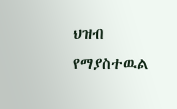ህዝብ የማያስተዉል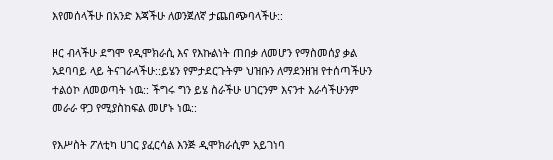እየመሰላችሁ በአንድ እጃችሁ ለወንጀለኛ ታጨበጭባላችሁ::

ዞር ብላችሁ ደግሞ የዲሞክራሲ እና የእኩልነት ጠበቃ ለመሆን የማስመሰያ ቃል አደባባይ ላይ ትናገራላችሁ::ይሄን የምታደርጉትም ህዝቡን ለማደንዘዝ የተሰጣችሁን ተልዕኮ ለመወጣት ነዉ:: ችግሩ ግን ይሄ ስራችሁ ሀገርንም እናንተ እራሳችሁንም መራራ ዋጋ የሚያስከፍል መሆኑ ነዉ::

የእሥስት ፖለቲካ ሀገር ያፈርሳል እንጅ ዲሞክራሲም አይገነባ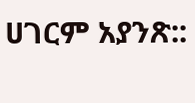ሀገርም አያንጽ::